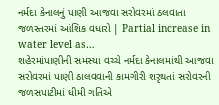નર્મદા કેનાલનું પાણી આજવા સરોવરમાં ઠલવાતા જળસ્તરમાં આંશિક વધારો | Partial increase in water level as…
શહેરમાંપાણીની સમસ્યા વચ્ચે નર્મદા કેનાલમાંથી આજવા સરોવરમાં પાણી ઠાલવવાની કામગીરી શરૃથતાં સરોવરની જળસપાટીમાં ધીમી ગતિએ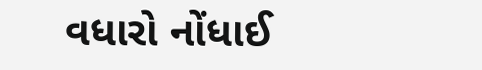વધારો નોંધાઈ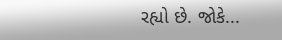રહ્યો છે. જોકે...